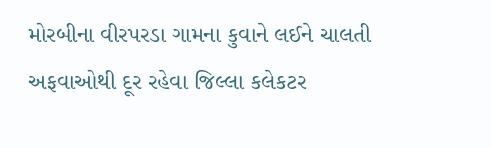મોરબીના વીરપરડા ગામના કુવાને લઈને ચાલતી અફવાઓથી દૂર રહેવા જિલ્લા કલેકટર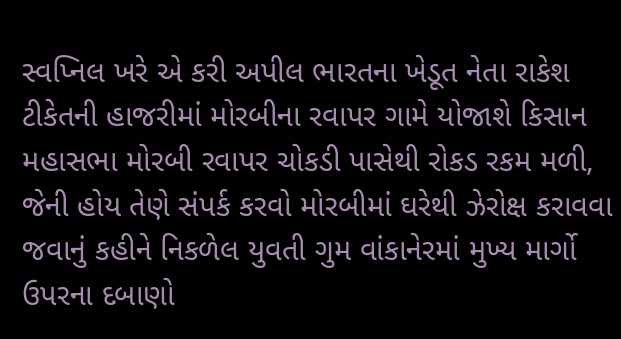સ્વપ્નિલ ખરે એ કરી અપીલ ભારતના ખેડૂત નેતા રાકેશ ટીકેતની હાજરીમાં મોરબીના રવાપર ગામે યોજાશે કિસાન મહાસભા મોરબી રવાપર ચોકડી પાસેથી રોકડ રકમ મળી, જેની હોય તેણે સંપર્ક કરવો મોરબીમાં ઘરેથી ઝેરોક્ષ કરાવવા જવાનું કહીને નિકળેલ યુવતી ગુમ વાંકાનેરમાં મુખ્ય માર્ગો ઉપરના દબાણો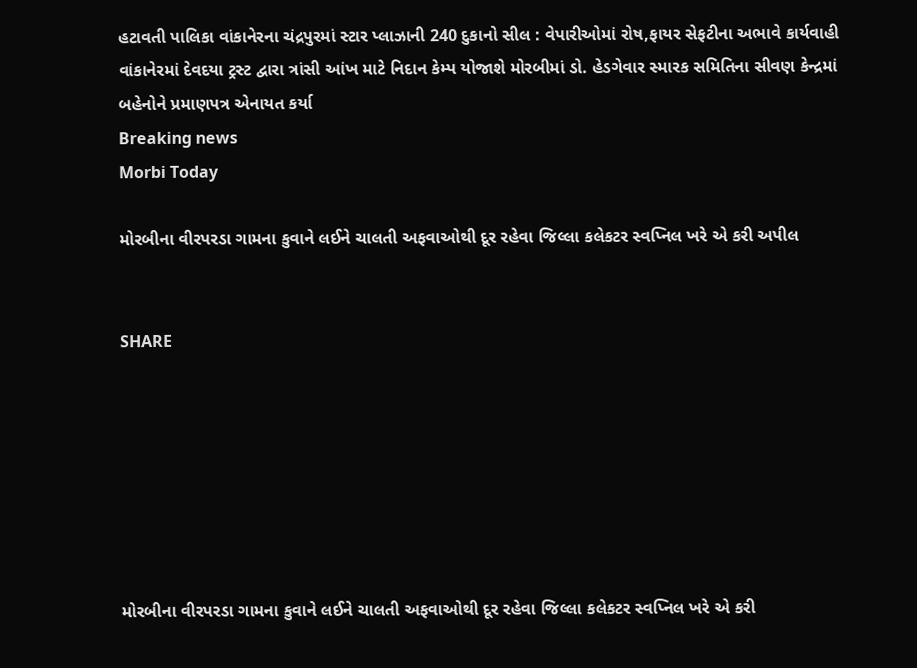હટાવતી પાલિકા વાંકાનેરના ચંદ્રપુરમાં સ્ટાર પ્લાઝાની 240 દુકાનો સીલ : વેપારીઓમાં રોષ,ફાયર સેફટીના અભાવે કાર્યવાહી વાંકાનેરમાં દેવદયા ટ્રસ્ટ દ્વારા ત્રાંસી આંખ માટે નિદાન કેમ્પ યોજાશે મોરબીમાં ડો. હેડગેવાર સ્મારક સમિતિના સીવણ કેન્દ્રમાં બહેનોને પ્રમાણપત્ર એનાયત કર્યા
Breaking news
Morbi Today

મોરબીના વીરપરડા ગામના કુવાને લઈને ચાલતી અફવાઓથી દૂર રહેવા જિલ્લા કલેકટર સ્વપ્નિલ ખરે એ કરી અપીલ


SHARE







મોરબીના વીરપરડા ગામના કુવાને લઈને ચાલતી અફવાઓથી દૂર રહેવા જિલ્લા કલેકટર સ્વપ્નિલ ખરે એ કરી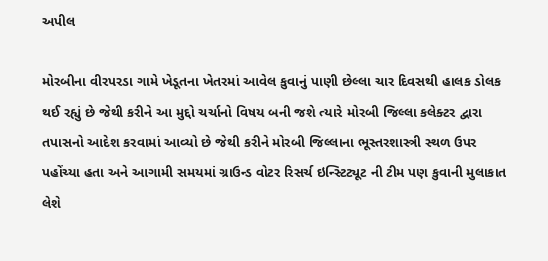અપીલ

મોરબીના વીરપરડા ગામે ખેડૂતના ખેતરમાં આવેલ કુવાનું પાણી છેલ્લા ચાર દિવસથી હાલક ડોલક થઈ રહ્યું છે જેથી કરીને આ મુદ્દો ચર્ચાનો વિષય બની જશે ત્યારે મોરબી જિલ્લા કલેક્ટર દ્વારા તપાસનો આદેશ કરવામાં આવ્યો છે જેથી કરીને મોરબી જિલ્લાના ભૂસ્તરશાસ્ત્રી સ્થળ ઉપર પહોંચ્યા હતા અને આગામી સમયમાં ગ્રાઉન્ડ વોટર રિસર્ચ ઇન્સ્ટિટ્યૂટ ની ટીમ પણ કુવાની મુલાકાત લેશે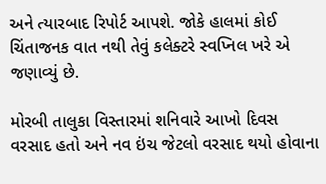અને ત્યારબાદ રિપોર્ટ આપશે. જોકે હાલમાં કોઈ ચિંતાજનક વાત નથી તેવું કલેક્ટરે સ્વપ્નિલ ખરે એ જણાવ્યું છે.

મોરબી તાલુકા વિસ્તારમાં શનિવારે આખો દિવસ વરસાદ હતો અને નવ ઇંચ જેટલો વરસાદ થયો હોવાના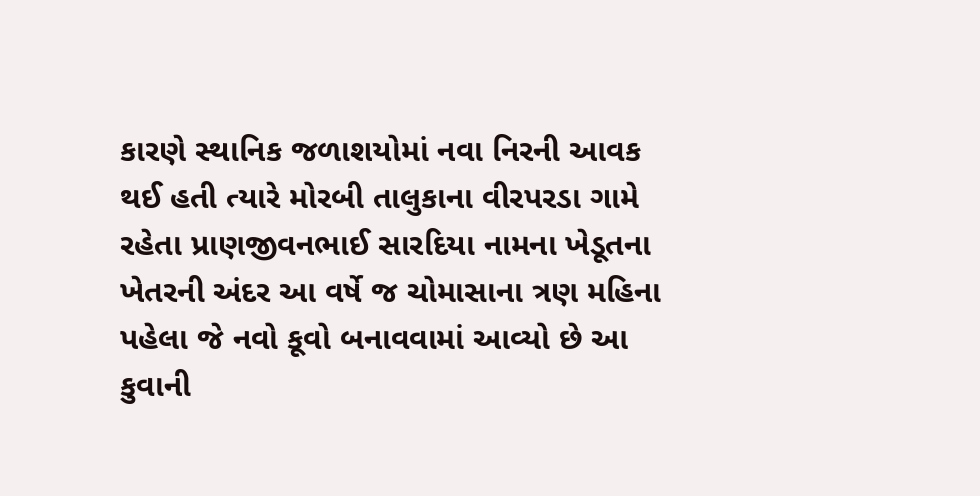કારણે સ્થાનિક જળાશયોમાં નવા નિરની આવક થઈ હતી ત્યારે મોરબી તાલુકાના વીરપરડા ગામે રહેતા પ્રાણજીવનભાઈ સારદિયા નામના ખેડૂતના ખેતરની અંદર આ વર્ષે જ ચોમાસાના ત્રણ મહિના પહેલા જે નવો કૂવો બનાવવામાં આવ્યો છે આ કુવાની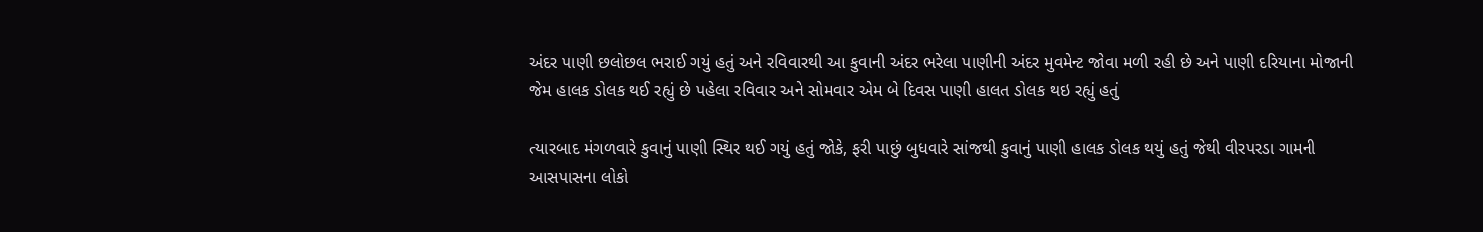અંદર પાણી છલોછલ ભરાઈ ગયું હતું અને રવિવારથી આ કુવાની અંદર ભરેલા પાણીની અંદર મુવમેન્ટ જોવા મળી રહી છે અને પાણી દરિયાના મોજાની જેમ હાલક ડોલક થઈ રહ્યું છે પહેલા રવિવાર અને સોમવાર એમ બે દિવસ પાણી હાલત ડોલક થઇ રહ્યું હતું

ત્યારબાદ મંગળવારે કુવાનું પાણી સ્થિર થઈ ગયું હતું જોકે, ફરી પાછું બુધવારે સાંજથી કુવાનું પાણી હાલક ડોલક થયું હતું જેથી વીરપરડા ગામની આસપાસના લોકો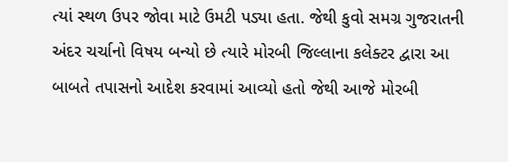ત્યાં સ્થળ ઉપર જોવા માટે ઉમટી પડ્યા હતા. જેથી કુવો સમગ્ર ગુજરાતની અંદર ચર્ચાનો વિષય બન્યો છે ત્યારે મોરબી જિલ્લાના કલેક્ટર દ્વારા આ બાબતે તપાસનો આદેશ કરવામાં આવ્યો હતો જેથી આજે મોરબી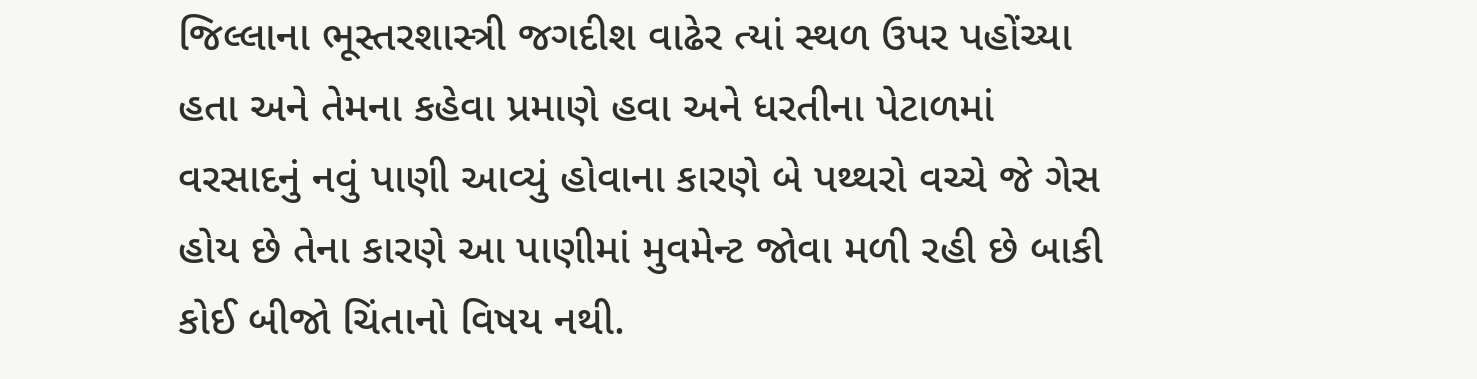જિલ્લાના ભૂસ્તરશાસ્ત્રી જગદીશ વાઢેર ત્યાં સ્થળ ઉપર પહોંચ્યા હતા અને તેમના કહેવા પ્રમાણે હવા અને ધરતીના પેટાળમાં વરસાદનું નવું પાણી આવ્યું હોવાના કારણે બે પથ્થરો વચ્ચે જે ગેસ હોય છે તેના કારણે આ પાણીમાં મુવમેન્ટ જોવા મળી રહી છે બાકી કોઈ બીજો ચિંતાનો વિષય નથી.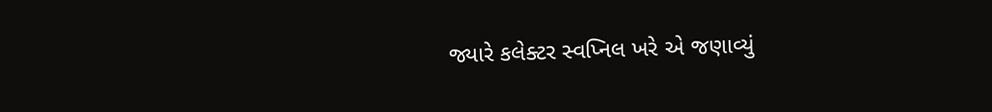જ્યારે કલેક્ટર સ્વપ્નિલ ખરે એ જણાવ્યું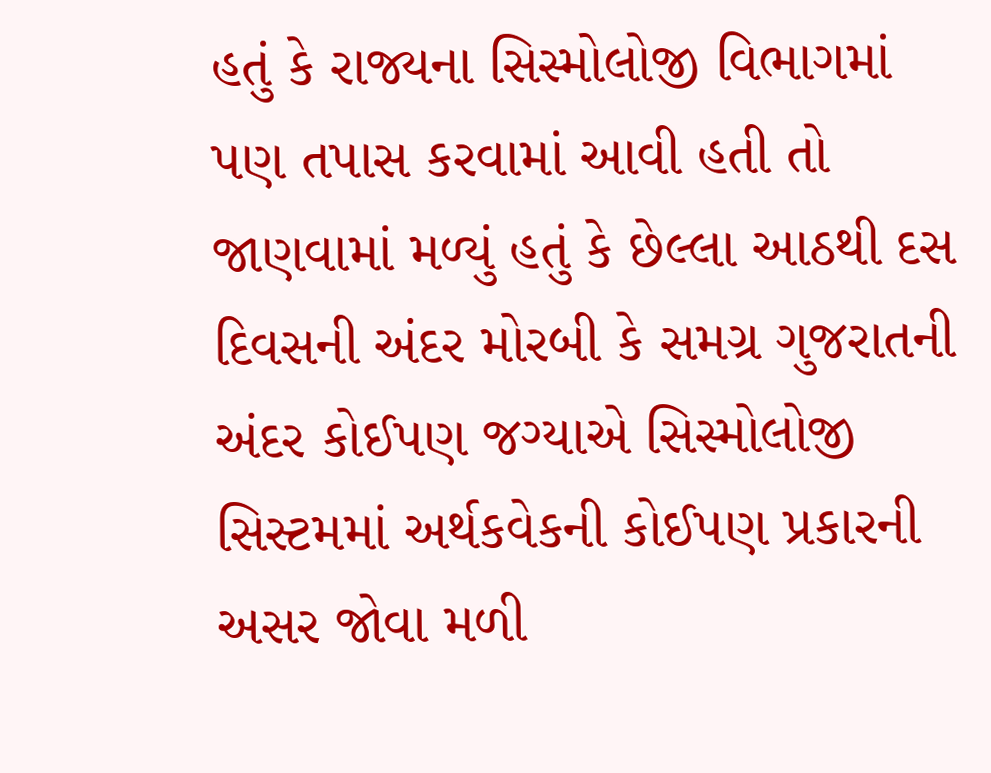હતું કે રાજ્યના સિસ્મોલોજી વિભાગમાં પણ તપાસ કરવામાં આવી હતી તો જાણવામાં મળ્યું હતું કે છેલ્લા આઠથી દસ દિવસની અંદર મોરબી કે સમગ્ર ગુજરાતની અંદર કોઈપણ જગ્યાએ સિસ્મોલોજી સિસ્ટમમાં અર્થકવેકની કોઈપણ પ્રકારની અસર જોવા મળી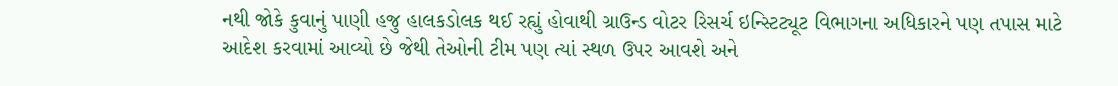નથી જોકે કુવાનું પાણી હજુ હાલકડોલક થઈ રહ્યું હોવાથી ગ્રાઉન્ડ વોટર રિસર્ચ ઇન્સ્ટિટ્યૂટ વિભાગના અધિકારને પણ તપાસ માટે આદેશ કરવામાં આવ્યો છે જેથી તેઓની ટીમ પણ ત્યાં સ્થળ ઉપર આવશે અને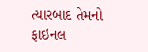ત્યારબાદ તેમનો ફાઇનલ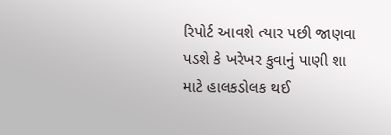રિપોર્ટ આવશે ત્યાર પછી જાણવા પડશે કે ખરેખર કુવાનું પાણી શા માટે હાલકડોલક થઈ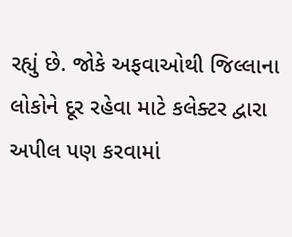રહ્યું છે. જોકે અફવાઓથી જિલ્લાના લોકોને દૂર રહેવા માટે કલેક્ટર દ્વારા અપીલ પણ કરવામાં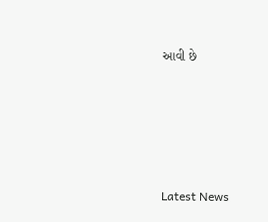આવી છે






Latest News